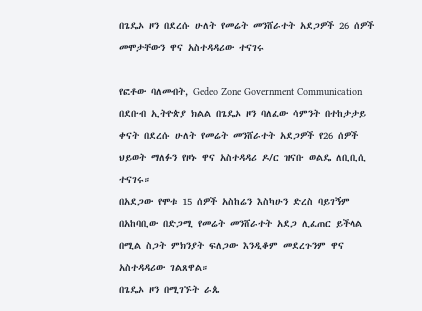በጌዴኦ ዞን በደረሱ ሁለት የመሬት መንሸራተት አደጋዎች 26 ሰዎች መሞታቸውን ዋና አስተዳዳሪው ተናገሩ

የፎቶው ባለመብት, Gedeo Zone Government Communication
በደቡብ ኢትዮጵያ ክልል በጌዴኦ ዞን ባለፈው ሳምንት በተከታታይ ቀናት በደረሱ ሁለት የመሬት መንሸራተት አደጋዎች የ26 ሰዎች ህይወት ማለፉን የዞኑ ዋና አስተዳዳሪ ዶ/ር ዝናቡ ወልዴ ለቢቢሲ ተናገሩ።
በአደጋው የሞቱ 15 ሰዎች አስከሬን እስካሁን ድረስ ባይገኝም በአከባቢው በድጋሚ የመሬት መንሸራተት አደጋ ሊፈጠር ይችላል በሚል ስጋት ምክንያት ፍለጋው እንዲቆም መደረጉንም ዋና አስተዳዳሪው ገልጸዋል።
በጌዴኦ ዞን በሚገኙት ራጴ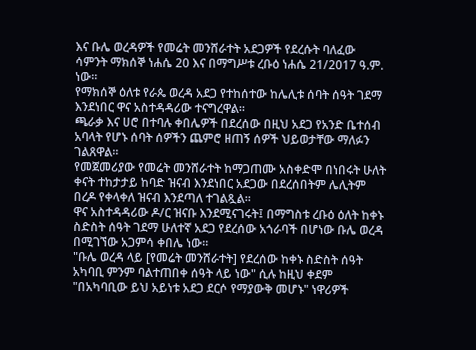እና ቡሌ ወረዳዎች የመሬት መንሸራተት አደጋዎች የደረሱት ባለፈው ሳምንት ማክሰኞ ነሐሴ 20 እና በማግሥቱ ረቡዕ ነሐሴ 21/2017 ዓ.ም. ነው።
የማክሰኞ ዕለቱ የራጴ ወረዳ አደጋ የተከሰተው ከሌሊቱ ሰባት ሰዓት ገደማ እንደነበር ዋና አስተዳዳሪው ተናግረዋል።
ጫራቃ እና ሀሮ በተባሉ ቀበሌዎች በደረሰው በዚህ አደጋ የአንድ ቤተሰብ አባላት የሆኑ ሰባት ሰዎችን ጨምሮ ዘጠኝ ሰዎች ህይወታቸው ማለፉን ገልጸዋል።
የመጀመሪያው የመሬት መንሸራተት ከማጋጠሙ አስቀድሞ በነበሩት ሁለት ቀናት ተከታታይ ከባድ ዝናብ እንደነበር አደጋው በደረሰበትም ሌሊትም በረዶ የቀላቀለ ዝናብ እንደጣለ ተገልጿል።
ዋና አስተዳዳሪው ዶ/ር ዝናቡ እንደሚናገሩት፤ በማግስቱ ረቡዕ ዕለት ከቀኑ ስድስት ሰዓት ገደማ ሁለተኛ አደጋ የደረሰው አጎራባች በሆነው ቡሌ ወረዳ በሚገኘው አጋምሳ ቀበሌ ነው።
"ቡሌ ወረዳ ላይ [የመሬት መንሸራተት] የደረሰው ከቀኑ ስድስት ሰዓት አካባቢ ምንም ባልተጠበቀ ሰዓት ላይ ነው" ሲሉ ከዚህ ቀደም "በአካባቢው ይህ አይነቱ አደጋ ደርሶ የማያውቅ መሆኑ" ነዋሪዎች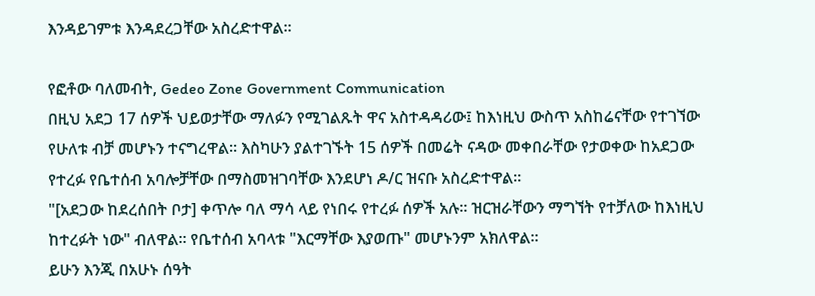እንዳይገምቱ እንዳደረጋቸው አስረድተዋል።

የፎቶው ባለመብት, Gedeo Zone Government Communication
በዚህ አደጋ 17 ሰዎች ህይወታቸው ማለፉን የሚገልጹት ዋና አስተዳዳሪው፤ ከእነዚህ ውስጥ አስከሬናቸው የተገኘው የሁለቱ ብቻ መሆኑን ተናግረዋል። እስካሁን ያልተገኙት 15 ሰዎች በመሬት ናዳው መቀበራቸው የታወቀው ከአደጋው የተረፉ የቤተሰብ አባሎቻቸው በማስመዝገባቸው እንደሆነ ዶ/ር ዝናቡ አስረድተዋል።
"[አደጋው ከደረሰበት ቦታ] ቀጥሎ ባለ ማሳ ላይ የነበሩ የተረፉ ሰዎች አሉ። ዝርዝራቸውን ማግኘት የተቻለው ከእነዚህ ከተረፉት ነው" ብለዋል። የቤተሰብ አባላቱ "እርማቸው እያወጡ" መሆኑንም አክለዋል።
ይሁን እንጂ በአሁኑ ሰዓት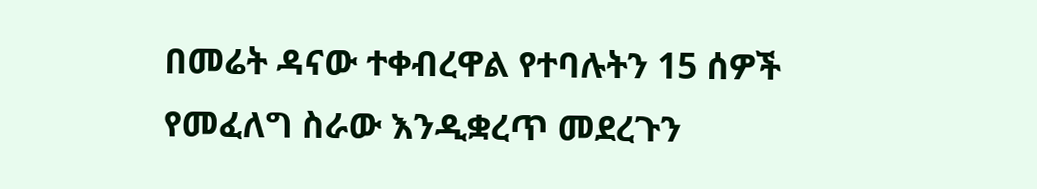በመሬት ዳናው ተቀብረዋል የተባሉትን 15 ሰዎች የመፈለግ ስራው እንዲቋረጥ መደረጉን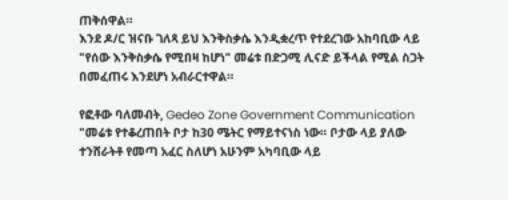ጠቅሰዋል።
እንደ ዶ/ር ዝናቡ ገለጻ ይህ እንቅስቃሴ እንዲቋረጥ የተደረገው አከባቢው ላይ "የሰው እንቅስቃሴ የሚበዛ ከሆነ" መሬቱ በድጋሚ ሊናድ ይችላል የሚል ስጋት በመፈጠሩ እንደሆነ አብራርተዋል።

የፎቶው ባለመብት, Gedeo Zone Government Communication
"መሬቱ የተቆረጠበት ቦታ ከ30 ሜትር የማይተናነስ ነው። ቦታው ላይ ያለው ተንሸራትቶ የመጣ አፈር ስለሆነ አሁንም አካባቢው ላይ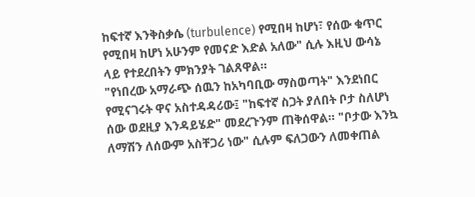ከፍተኛ እንቅስቃሴ (turbulence) የሚበዛ ከሆነ፣ የሰው ቁጥር የሚበዛ ከሆነ አሁንም የመናድ እድል አለው" ሲሉ እዚህ ውሳኔ ላይ የተደረበትን ምክንያት ገልጸዋል።
"የነበረው አማራጭ ሰዉን ከአካባቢው ማስወጣት" እንደነበር የሚናገሩት ዋና አስተዳዳሪው፤ "ከፍተኛ ስጋት ያለበት ቦታ ስለሆነ ሰው ወደዚያ እንዳይሄድ" መደረጉንም ጠቅሰዋል። "ቦታው እንኳ ለማሽን ለሰውም አስቸጋሪ ነው" ሲሉም ፍለጋውን ለመቀጠል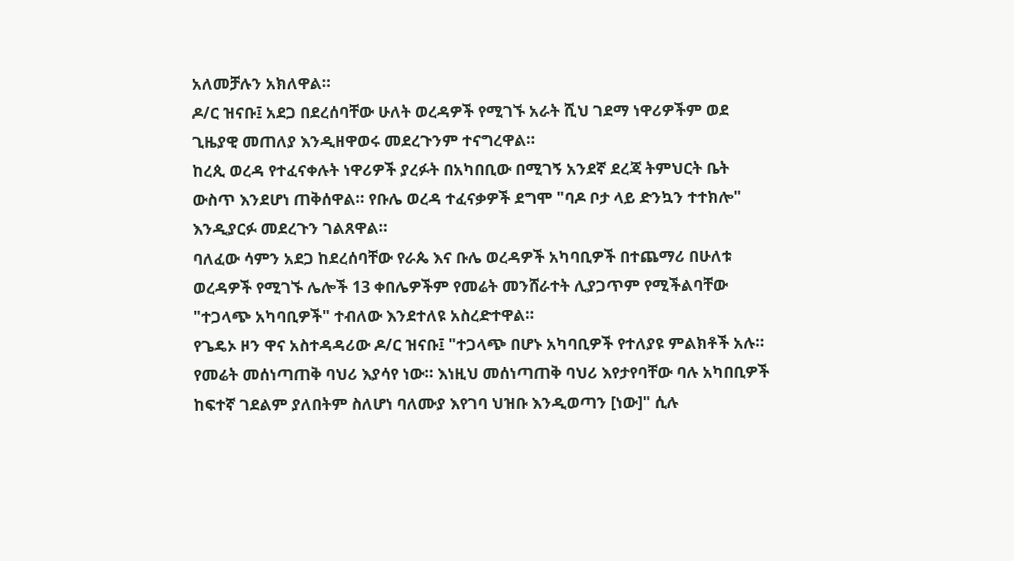አለመቻሉን አክለዋል።
ዶ/ር ዝናቡ፤ አደጋ በደረሰባቸው ሁለት ወረዳዎች የሚገኙ አራት ሺህ ገደማ ነዋሪዎችም ወደ ጊዜያዊ መጠለያ እንዲዘዋወሩ መደረጉንም ተናግረዋል።
ከረጲ ወረዳ የተፈናቀሉት ነዋሪዎች ያረፉት በአካበቢው በሚገኝ አንደኛ ደረጃ ትምህርት ቤት ውስጥ እንደሆነ ጠቅሰዋል። የቡሌ ወረዳ ተፈናቃዎች ደግሞ "ባዶ ቦታ ላይ ድንኳን ተተክሎ" እንዲያርፉ መደረጉን ገልጸዋል።
ባለፈው ሳምን አደጋ ከደረሰባቸው የራጴ እና ቡሌ ወረዳዎች አካባቢዎች በተጨማሪ በሁለቱ ወረዳዎች የሚገኙ ሌሎች 13 ቀበሌዎችም የመሬት መንሸራተት ሊያጋጥም የሚችልባቸው "ተጋላጭ አካባቢዎች" ተብለው እንደተለዩ አስረድተዋል።
የጌዴኦ ዞን ዋና አስተዳዳሪው ዶ/ር ዝናቡ፤ "ተጋላጭ በሆኑ አካባቢዎች የተለያዩ ምልክቶች አሉ። የመሬት መሰነጣጠቅ ባህሪ እያሳየ ነው። እነዚህ መሰነጣጠቅ ባህሪ እየታየባቸው ባሉ አካበቢዎች ከፍተኛ ገደልም ያለበትም ስለሆነ ባለሙያ እየገባ ህዝቡ እንዲወጣን [ነው]" ሲሉ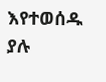እየተወሰዱ ያሉ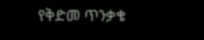የቅድመ ጥንቃቄ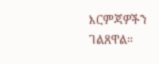እርምጃዎችን ገልጸዋል።